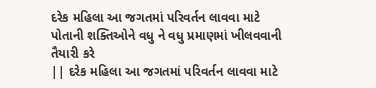દરેક મહિલા આ જગતમાં પરિવર્તન લાવવા માટે પોતાની શક્તિઓને વધુ ને વધુ પ્રમાણમાં ખીલવવાની તૈયારી કરે
|| દરેક મહિલા આ જગતમાં પરિવર્તન લાવવા માટે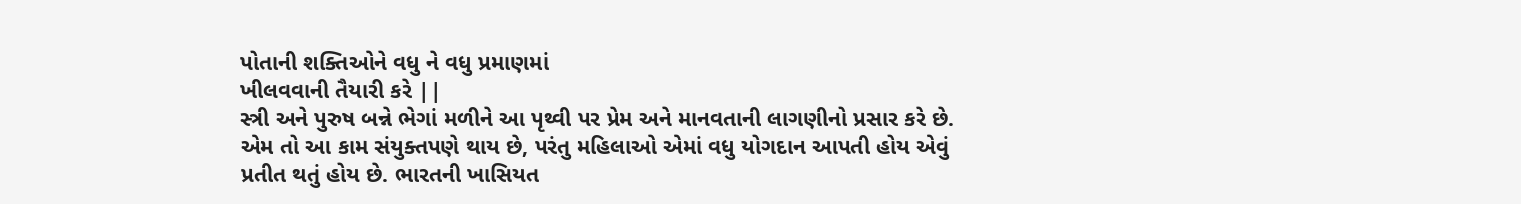પોતાની શક્તિઓને વધુ ને વધુ પ્રમાણમાં
ખીલવવાની તૈયારી કરે ||
સ્ત્રી અને પુરુષ બન્ને ભેગાં મળીને આ પૃથ્વી પર પ્રેમ અને માનવતાની લાગણીનો પ્રસાર કરે છે. એમ તો આ કામ સંયુક્તપણે થાય છે, પરંતુ મહિલાઓ એમાં વધુ યોગદાન આપતી હોય એવું પ્રતીત થતું હોય છે. ભારતની ખાસિયત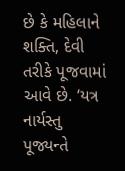છે કે મહિલાને શક્તિ, દેવી તરીકે પૂજવામાં આવે છે. ‘યત્ર નાર્યસ્તુ પૂજ્યન્તે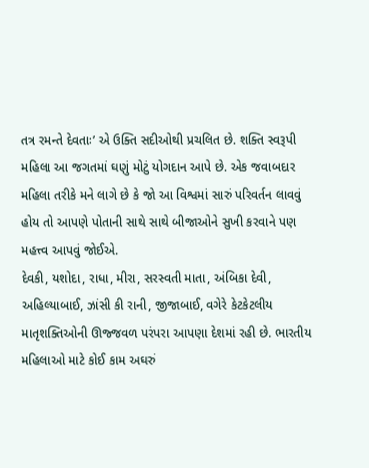તત્ર રમન્તે દેવતાઃ’ એ ઉક્તિ સદીઓથી પ્રચલિત છે. શક્તિ સ્વરૂપી મહિલા આ જગતમાં ઘણું મોટું યોગદાન આપે છે. એક જવાબદાર મહિલા તરીકે મને લાગે છે કે જો આ વિશ્વમાં સારું પરિવર્તન લાવવું હોય તો આપણે પોતાની સાથે સાથે બીજાઓને સુખી કરવાને પણ મહત્ત્વ આપવું જોઈએ.
દેવકી, યશોદા, રાધા, મીરા, સરસ્વતી માતા, અંબિકા દેવી, અહિલ્યાબાઈ, ઝાંસી કી રાની, જીજાબાઈ, વગેરે કેટકેટલીય માતૃશક્તિઓની ઊજ્જવળ પરંપરા આપણા દેશમાં રહી છે. ભારતીય મહિલાઓ માટે કોઈ કામ અઘરું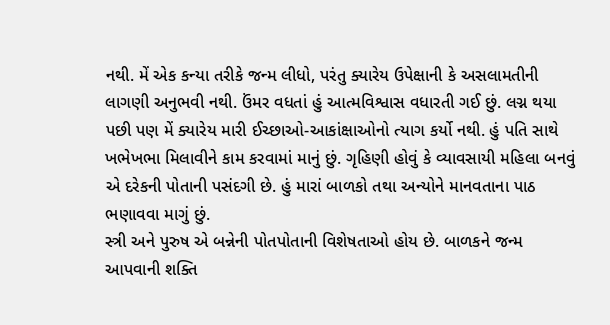નથી. મેં એક કન્યા તરીકે જન્મ લીધો, પરંતુ ક્યારેય ઉપેક્ષાની કે અસલામતીની લાગણી અનુભવી નથી. ઉંમર વધતાં હું આત્મવિશ્વાસ વધારતી ગઈ છું. લગ્ન થયા પછી પણ મેં ક્યારેય મારી ઈચ્છાઓ-આકાંક્ષાઓનો ત્યાગ કર્યો નથી. હું પતિ સાથે ખભેખભા મિલાવીને કામ કરવામાં માનું છું. ગૃહિણી હોવું કે વ્યાવસાયી મહિલા બનવું એ દરેકની પોતાની પસંદગી છે. હું મારાં બાળકો તથા અન્યોને માનવતાના પાઠ ભણાવવા માગું છું.
સ્ત્રી અને પુરુષ એ બન્નેની પોતપોતાની વિશેષતાઓ હોય છે. બાળકને જન્મ આપવાની શક્તિ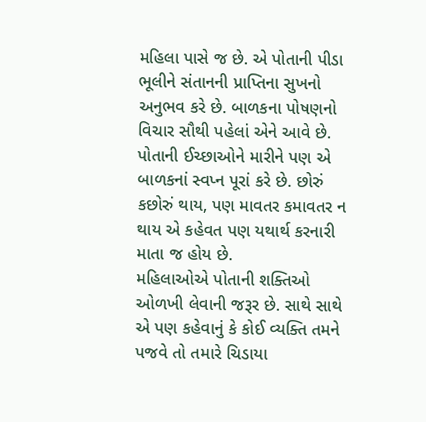મહિલા પાસે જ છે. એ પોતાની પીડા ભૂલીને સંતાનની પ્રાપ્તિના સુખનો અનુભવ કરે છે. બાળકના પોષણનો વિચાર સૌથી પહેલાં એને આવે છે. પોતાની ઈચ્છાઓને મારીને પણ એ બાળકનાં સ્વપ્ન પૂરાં કરે છે. છોરું કછોરું થાય, પણ માવતર કમાવતર ન થાય એ કહેવત પણ યથાર્થ કરનારી માતા જ હોય છે.
મહિલાઓએ પોતાની શક્તિઓ ઓળખી લેવાની જરૂર છે. સાથે સાથે એ પણ કહેવાનું કે કોઈ વ્યક્તિ તમને પજવે તો તમારે ચિડાયા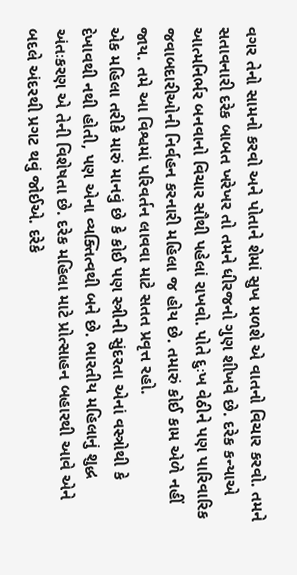વગર તેનો સામનો કરવો અને પોતાને શેમાં સુખ મળશે એ વાતનો વિચાર કરવો. તમને સતાવનારી દરેક બાબત ખરેખર તો તમને ધીરજનો ગુણ શીખવે છે. દરેક કન્યાએ આત્મનિર્ભર બનવાનો વિચાર સૌથી પહેલાં રાખવો. પોતે દુઃખ વેઠીને પણ પારિવારિક જવાબદારીઓની નિર્વહન કરનારી મહિલા જ હોય છે. તમારું કોઈ કામ એળે નહીં જાય. તમે આ વિશ્વમાં પરિવર્તન લાવવા માટે સતત પ્રવૃત્ત રહો.
એક મહિલા તરીકે મારું માનવું છે કે કોઈ પણ સ્ત્રીની સુંદરતા એનાં વસ્ત્રોથી કે દેખાવથી નથી હોતી, પણ એના વ્યક્તિત્વથી બને છે. ભારતીય મહિલાનું શુદ્ધ અંતઃકરણ એ તેની વિશેષતા છે. દરેક મહિલા માટે પ્રોત્સાહન બહારથી આવે એને બદલે અંદરથી પ્રગટ થવું જોઈએ. દરેકે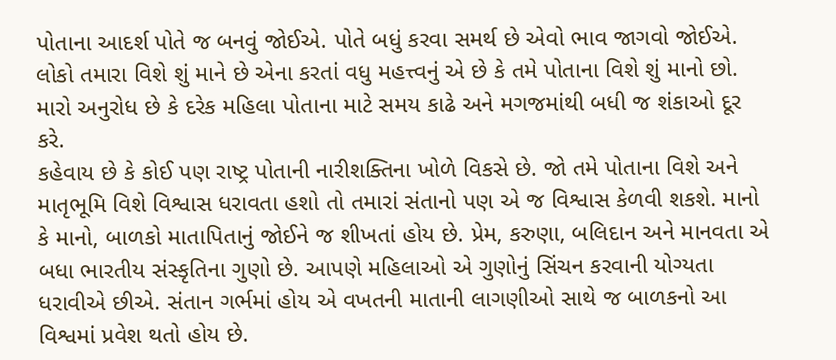પોતાના આદર્શ પોતે જ બનવું જોઈએ. પોતે બધું કરવા સમર્થ છે એવો ભાવ જાગવો જોઈએ. લોકો તમારા વિશે શું માને છે એના કરતાં વધુ મહત્ત્વનું એ છે કે તમે પોતાના વિશે શું માનો છો. મારો અનુરોધ છે કે દરેક મહિલા પોતાના માટે સમય કાઢે અને મગજમાંથી બધી જ શંકાઓ દૂર કરે.
કહેવાય છે કે કોઈ પણ રાષ્ટ્ર પોતાની નારીશક્તિના ખોળે વિકસે છે. જો તમે પોતાના વિશે અને માતૃભૂમિ વિશે વિશ્વાસ ધરાવતા હશો તો તમારાં સંતાનો પણ એ જ વિશ્વાસ કેળવી શકશે. માનો કે માનો, બાળકો માતાપિતાનું જોઈને જ શીખતાં હોય છે. પ્રેમ, કરુણા, બલિદાન અને માનવતા એ બધા ભારતીય સંસ્કૃતિના ગુણો છે. આપણે મહિલાઓ એ ગુણોનું સિંચન કરવાની યોગ્યતા ધરાવીએ છીએ. સંતાન ગર્ભમાં હોય એ વખતની માતાની લાગણીઓ સાથે જ બાળકનો આ વિશ્વમાં પ્રવેશ થતો હોય છે.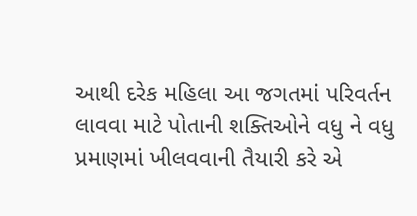આથી દરેક મહિલા આ જગતમાં પરિવર્તન લાવવા માટે પોતાની શક્તિઓને વધુ ને વધુ પ્રમાણમાં ખીલવવાની તૈયારી કરે એ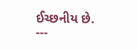ઈચ્છનીય છે.
---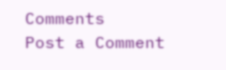Comments
Post a Comment